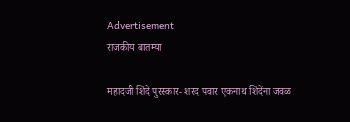Advertisement
राजकीय बातम्या

महादजी शिंदे पुरस्कार- शरद पवार एकनाथ शिंदेंना जवळ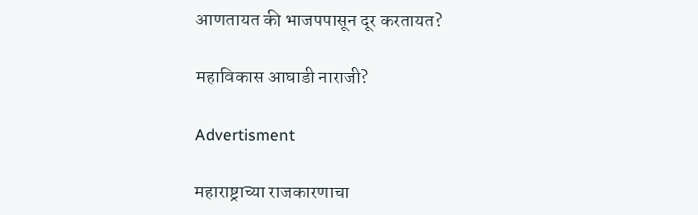आणतायत की भाजपपासून दूर करतायत?

महाविकास आघाडी नाराजी?

Advertisment

महाराष्ट्राच्या राजकारणाचा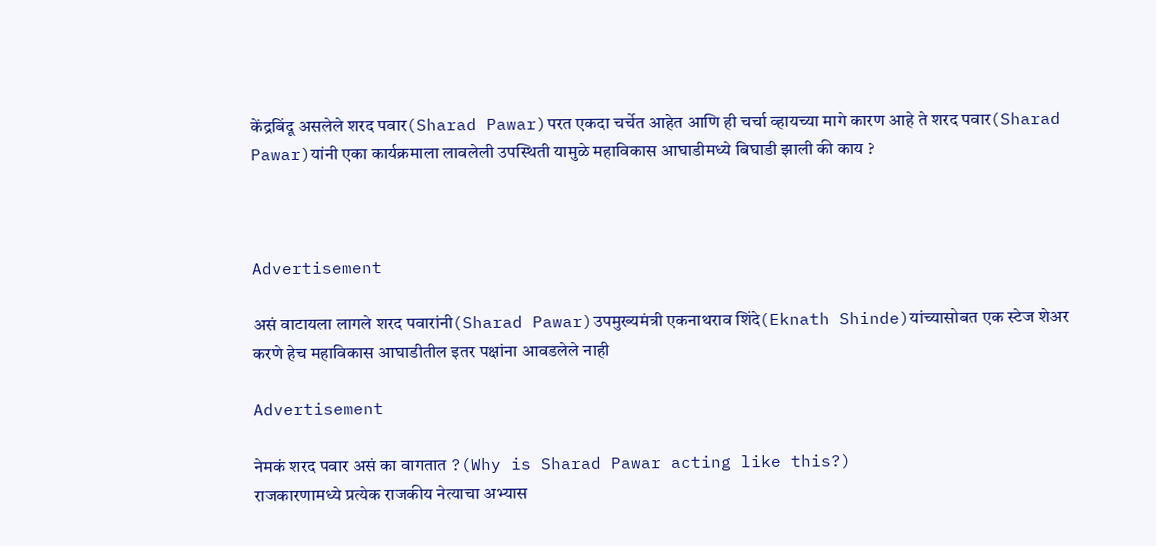केंद्रबिंदू असलेले शरद पवार(Sharad Pawar)परत एकदा चर्चेत आहेत आणि ही चर्चा व्हायच्या मागे कारण आहे ते शरद पवार(Sharad Pawar)यांनी एका कार्यक्रमाला लावलेली उपस्थिती यामुळे महाविकास आघाडीमध्ये बिघाडी झाली की काय ?



Advertisement

असं वाटायला लागले शरद पवारांनी(Sharad Pawar)उपमुख्यमंत्री एकनाथराव शिंदे(Eknath Shinde)यांच्यासोबत एक स्टेज शेअर करणे हेच महाविकास आघाडीतील इतर पक्षांना आवडलेले नाही

Advertisement

नेमकं शरद पवार असं का वागतात ?(Why is Sharad Pawar acting like this?)
राजकारणामध्ये प्रत्येक राजकीय नेत्याचा अभ्यास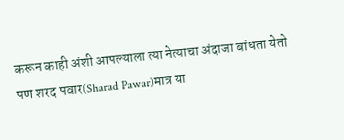करून काही अंशी आपल्याला त्या नेत्याचा अंदाजा बांधता येतो पण शरद पवार(Sharad Pawar)मात्र या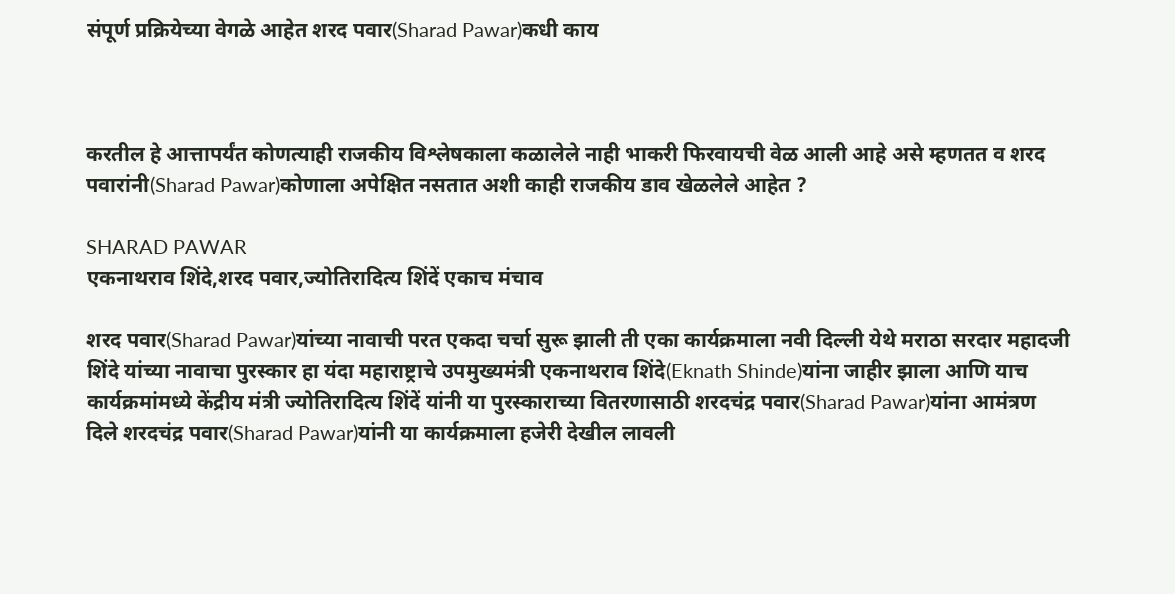संपूर्ण प्रक्रियेच्या वेगळे आहेत शरद पवार(Sharad Pawar)कधी काय



करतील हे आत्तापर्यंत कोणत्याही राजकीय विश्लेषकाला कळालेले नाही भाकरी फिरवायची वेळ आली आहे असे म्हणतत व शरद पवारांनी(Sharad Pawar)कोणाला अपेक्षित नसतात अशी काही राजकीय डाव खेळलेले आहेत ?

SHARAD PAWAR
एकनाथराव शिंदे,शरद पवार,ज्योतिरादित्य शिंदें एकाच मंचाव

शरद पवार(Sharad Pawar)यांच्या नावाची परत एकदा चर्चा सुरू झाली ती एका कार्यक्रमाला नवी दिल्ली येथे मराठा सरदार महादजी शिंदे यांच्या नावाचा पुरस्कार हा यंदा महाराष्ट्राचे उपमुख्यमंत्री एकनाथराव शिंदे(Eknath Shinde)यांना जाहीर झाला आणि याच कार्यक्रमांमध्ये केंद्रीय मंत्री ज्योतिरादित्य शिंदें यांनी या पुरस्काराच्या वितरणासाठी शरदचंद्र पवार(Sharad Pawar)यांना आमंत्रण दिले शरदचंद्र पवार(Sharad Pawar)यांनी या कार्यक्रमाला हजेरी देखील लावली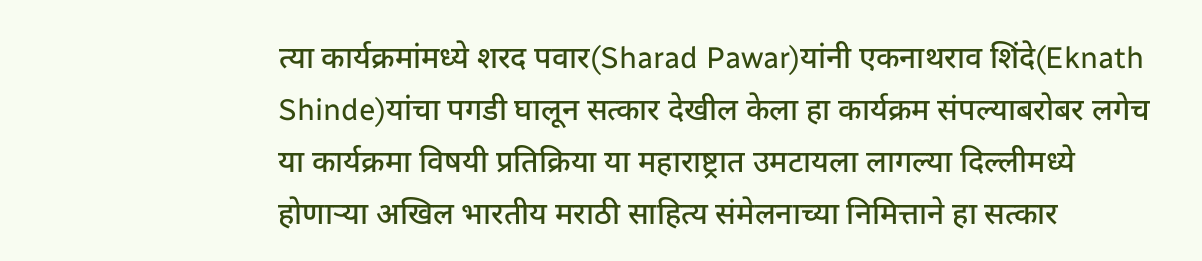त्या कार्यक्रमांमध्ये शरद पवार(Sharad Pawar)यांनी एकनाथराव शिंदे(Eknath Shinde)यांचा पगडी घालून सत्कार देखील केला हा कार्यक्रम संपल्याबरोबर लगेच या कार्यक्रमा विषयी प्रतिक्रिया या महाराष्ट्रात उमटायला लागल्या दिल्लीमध्ये होणाऱ्या अखिल भारतीय मराठी साहित्य संमेलनाच्या निमित्ताने हा सत्कार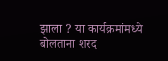झाला ? या कार्यक्रमांमध्ये बोलताना शरद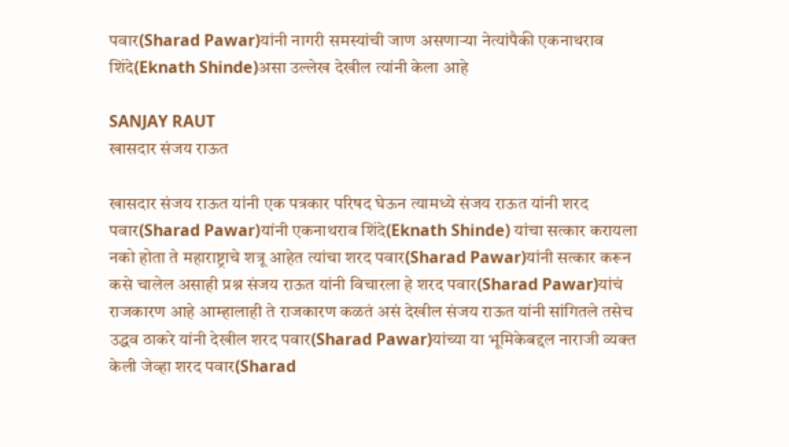पवार(Sharad Pawar)यांनी नागरी समस्यांची जाण असणाऱ्या नेत्यांपैकी एकनाथराव शिंदे(Eknath Shinde)असा उल्लेख देखील त्यांनी केला आहे

SANJAY RAUT
खासदार संजय राऊत

खासदार संजय राऊत यांनी एक पत्रकार परिषद घेऊन त्यामध्ये संजय राऊत यांनी शरद पवार(Sharad Pawar)यांनी एकनाथराव शिंदे(Eknath Shinde) यांचा सत्कार करायला नको होता ते महाराष्ट्राचे शत्रू आहेत त्यांचा शरद पवार(Sharad Pawar)यांनी सत्कार करून कसे चालेल असाही प्रश्न संजय राऊत यांनी विचारला हे शरद पवार(Sharad Pawar)यांचं राजकारण आहे आम्हालाही ते राजकारण कळतं असं देखील संजय राऊत यांनी सांगितले तसेच उद्धव ठाकरे यांनी देखील शरद पवार(Sharad Pawar)यांच्या या भूमिकेबद्दल नाराजी व्यक्त केली जेव्हा शरद पवार(Sharad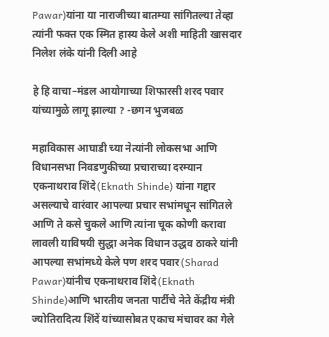Pawar)यांना या नाराजीच्या बातम्या सांगितल्या तेव्हा त्यांनी फक्त एक स्मित हास्य केले अशी माहिती खासदार निलेश लंके यांनी दिली आहे

हे हि वाचा–मंडल आयोगाच्या शिफारसी शरद पवार यांच्यामुळे लागू झाल्या ? -छगन भुजबळ

महाविकास आघाडी च्या नेत्यांनी लोकसभा आणि विधानसभा निवडणुकीच्या प्रचाराच्या दरम्यान एकनाथराव शिंदे(Eknath Shinde) यांना गद्दार असल्याचे वारंवार आपल्या प्रचार सभांमधून सांगितले आणि ते कसे चुकले आणि त्यांना चूक कोणी करावा लावली याविषयी सुद्धा अनेक विधान उद्धव ठाकरे यांनी आपल्या सभांमध्ये केले पण शरद पवार(Sharad Pawar)यांनीच एकनाथराव शिंदे(Eknath Shinde)आणि भारतीय जनता पार्टीचे नेते केंद्रीय मंत्री ज्योतिरादित्य शिंदें यांच्यासोबत एकाच मंचावर का गेले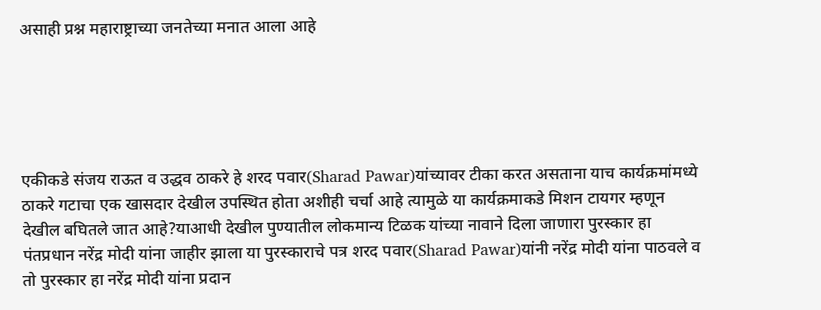असाही प्रश्न महाराष्ट्राच्या जनतेच्या मनात आला आहे





एकीकडे संजय राऊत व उद्धव ठाकरे हे शरद पवार(Sharad Pawar)यांच्यावर टीका करत असताना याच कार्यक्रमांमध्ये ठाकरे गटाचा एक खासदार देखील उपस्थित होता अशीही चर्चा आहे त्यामुळे या कार्यक्रमाकडे मिशन टायगर म्हणून देखील बघितले जात आहे?याआधी देखील पुण्यातील लोकमान्य टिळक यांच्या नावाने दिला जाणारा पुरस्कार हा पंतप्रधान नरेंद्र मोदी यांना जाहीर झाला या पुरस्काराचे पत्र शरद पवार(Sharad Pawar)यांनी नरेंद्र मोदी यांना पाठवले व तो पुरस्कार हा नरेंद्र मोदी यांना प्रदान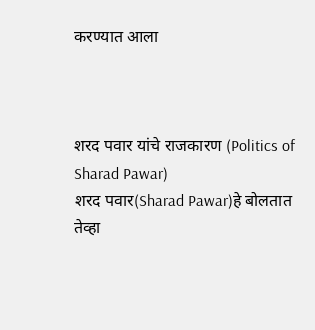करण्यात आला



शरद पवार यांचे राजकारण (Politics of Sharad Pawar)
शरद पवार(Sharad Pawar)हे बोलतात तेव्हा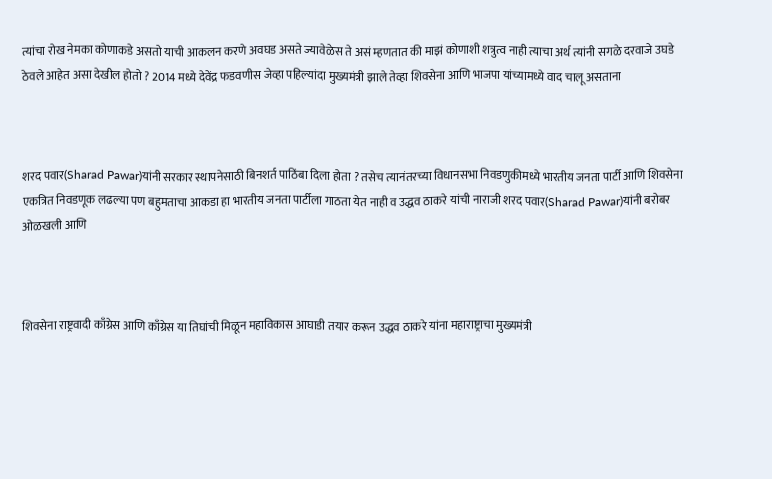त्यांचा रोख नेमका कोणाकडे असतो याची आकलन करणे अवघड असते ज्यावेळेस ते असं म्हणतात की माझं कोणाशी शत्रुत्व नाही त्याचा अर्थ त्यांनी सगळे दरवाजे उघडे ठेवले आहेत असा देखील होतो ? 2014 मध्ये देवेंद्र फडवणीस जेव्हा पहिल्यांदा मुख्यमंत्री झाले तेव्हा शिवसेना आणि भाजपा यांच्यामध्ये वाद चालू असताना



शरद पवार(Sharad Pawar)यांनी सरकार स्थापनेसाठी बिनशर्त पाठिंबा दिला होता ? तसेच त्यानंतरच्या विधानसभा निवडणुकीमध्ये भारतीय जनता पार्टी आणि शिवसेना एकत्रित निवडणूक लढल्या पण बहुमताचा आकडा हा भारतीय जनता पार्टीला गाठता येत नाही व उद्धव ठाकरे यांची नाराजी शरद पवार(Sharad Pawar)यांनी बरोबर ओळखली आणि



शिवसेना राष्ट्रवादी काँग्रेस आणि काँग्रेस या तिघांची मिळून महाविकास आघाडी तयार करून उद्धव ठाकरे यांना महाराष्ट्राचा मुख्यमंत्री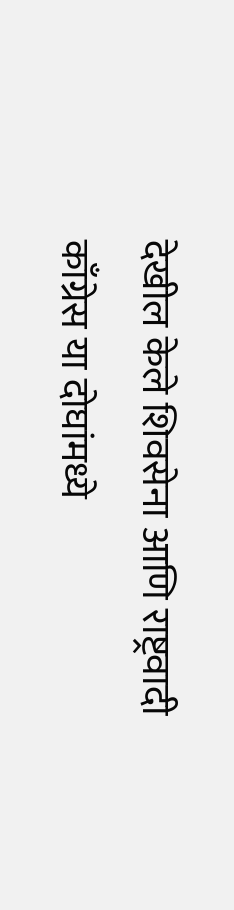देखील केले शिवसेना आणि राष्ट्रवादी काँग्रेस या दोघांमध्ये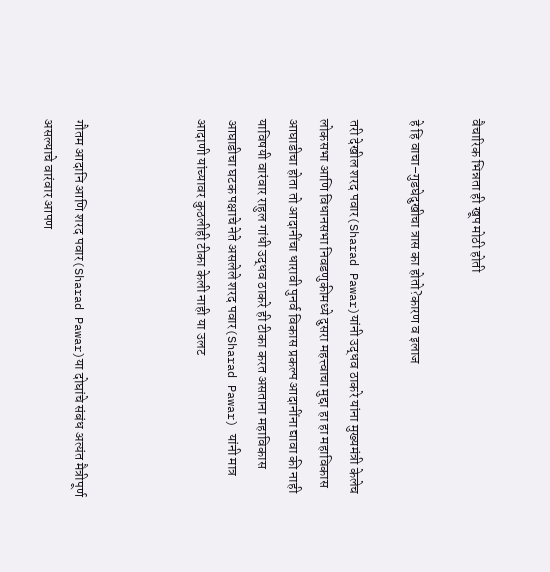वैचारिक भिन्नता ही खूप मोठी होती

हे हि वाचा–गुडघेदुखीचा त्रास का होतो?कारण व इलाज

तरी देखील शरद पवार(Sharad Pawar)यांनी उद्धव ठाकरे यांना मुख्यमंत्री केलेच
लोकसभा आणि विधानसभा निवडणुकीमध्ये दुसरा महत्त्वाचा मुद्दा हा हा महाविकास आघाडीचा होता तो आदानींचा धारावी पुनर्व विकास प्रकल्प आदानींना द्यावा की नाही याविषयी वारंवार राहुल गांधी उद्धव ठाकरे ही टीका करत असताना महाविकास आघाडीचा घटक पक्षाचे नेते असलेले शरद पवार(Sharad Pawar) यांनी मात्र आदाणी यांच्यावर कुठलीही टीका केली नाही या उलट



गौतम आदानि आणि शरद पवार(Sharad Pawar)या दोघांचे संबंध अत्यंत मैत्रीपूर्ण असल्याचे वारंवार आपण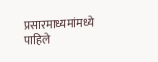प्रसारमाध्यमांमध्ये पाहिले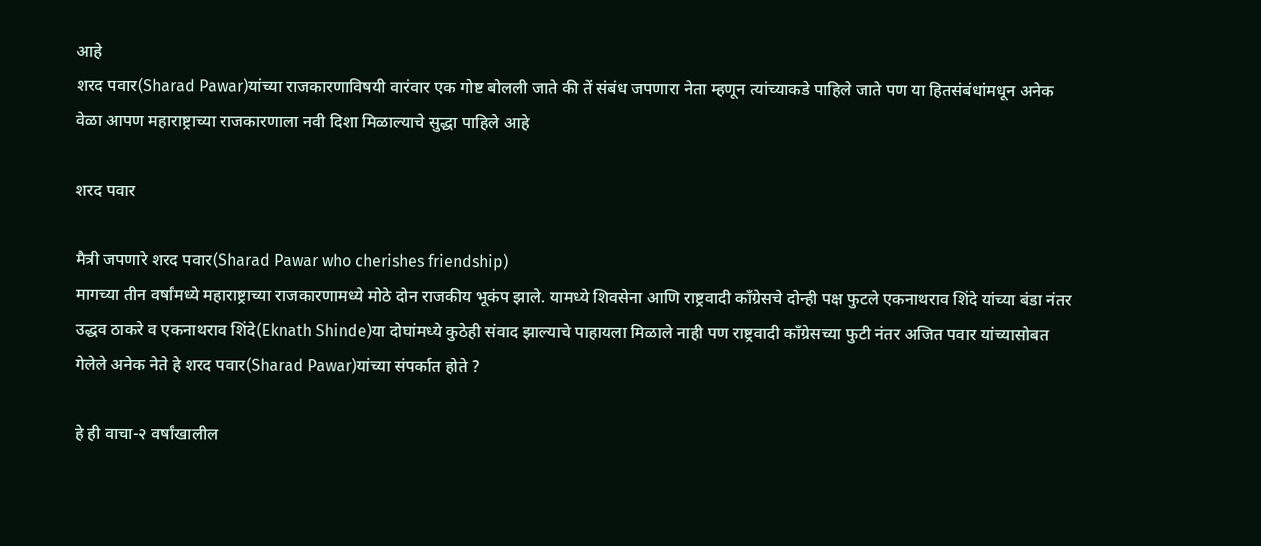आहे
शरद पवार(Sharad Pawar)यांच्या राजकारणाविषयी वारंवार एक गोष्ट बोलली जाते की तें संबंध जपणारा नेता म्हणून त्यांच्याकडे पाहिले जाते पण या हितसंबंधांमधून अनेक वेळा आपण महाराष्ट्राच्या राजकारणाला नवी दिशा मिळाल्याचे सुद्धा पाहिले आहे

शरद पवार

मैत्री जपणारे शरद पवार(Sharad Pawar who cherishes friendship)
मागच्या तीन वर्षांमध्ये महाराष्ट्राच्या राजकारणामध्ये मोठे दोन राजकीय भूकंप झाले. यामध्ये शिवसेना आणि राष्ट्रवादी काँग्रेसचे दोन्ही पक्ष फुटले एकनाथराव शिंदे यांच्या बंडा नंतर उद्धव ठाकरे व एकनाथराव शिंदे(Eknath Shinde)या दोघांमध्ये कुठेही संवाद झाल्याचे पाहायला मिळाले नाही पण राष्ट्रवादी काँग्रेसच्या फुटी नंतर अजित पवार यांच्यासोबत गेलेले अनेक नेते हे शरद पवार(Sharad Pawar)यांच्या संपर्कात होते ?

हे ही वाचा-२ वर्षांखालील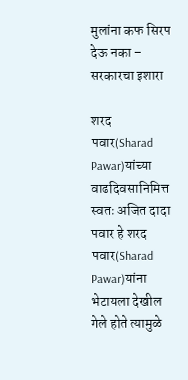मुलांना कफ सिरप देऊ नका – सरकारचा इशारा

शरद पवार(Sharad Pawar)यांच्या वाढदिवसानिमित्त स्वतः अजित दादा पवार हे शरद पवार(Sharad Pawar)यांना भेटायला देखील गेले होते त्यामुळे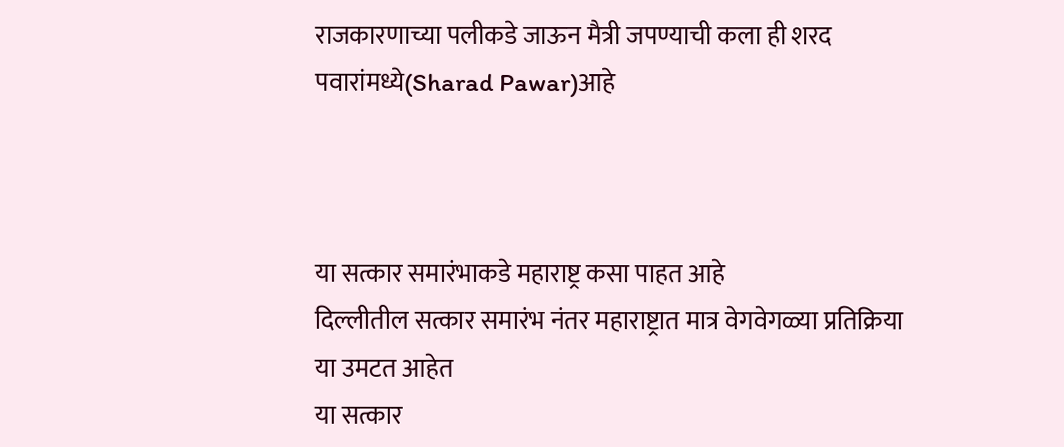राजकारणाच्या पलीकडे जाऊन मैत्री जपण्याची कला ही शरद पवारांमध्ये(Sharad Pawar)आहे



या सत्कार समारंभाकडे महाराष्ट्र कसा पाहत आहे
दिल्लीतील सत्कार समारंभ नंतर महाराष्ट्रात मात्र वेगवेगळ्या प्रतिक्रिया या उमटत आहेत
या सत्कार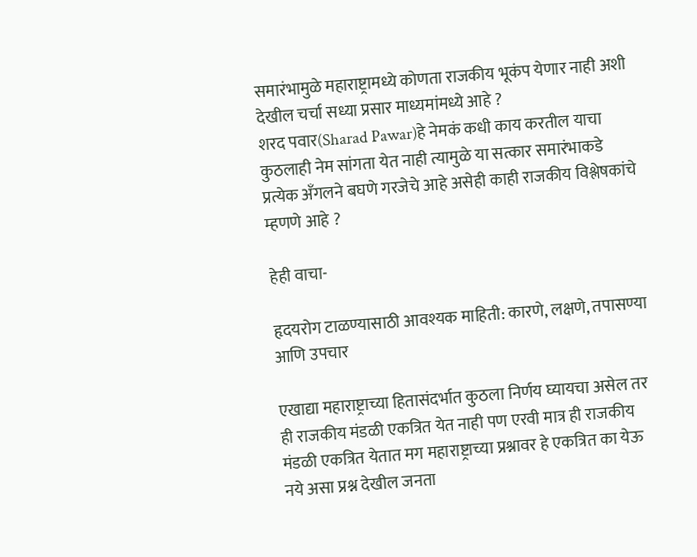समारंभामुळे महाराष्ट्रामध्ये कोणता राजकीय भूकंप येणार नाही अशी देखील चर्चा सध्या प्रसार माध्यमांमध्ये आहे ?
शरद पवार(Sharad Pawar)हे नेमकं कधी काय करतील याचा कुठलाही नेम सांगता येत नाही त्यामुळे या सत्कार समारंभाकडे प्रत्येक अँगलने बघणे गरजेचे आहे असेही काही राजकीय विश्लेषकांचे म्हणणे आहे ?

हेही वाचा-

हृदयरोग टाळण्यासाठी आवश्यक माहिती: कारणे, लक्षणे, तपासण्या आणि उपचार

एखाद्या महाराष्ट्राच्या हितासंदर्भात कुठला निर्णय घ्यायचा असेल तर ही राजकीय मंडळी एकत्रित येत नाही पण एरवी मात्र ही राजकीय मंडळी एकत्रित येतात मग महाराष्ट्राच्या प्रश्नावर हे एकत्रित का येऊ नये असा प्रश्न देखील जनता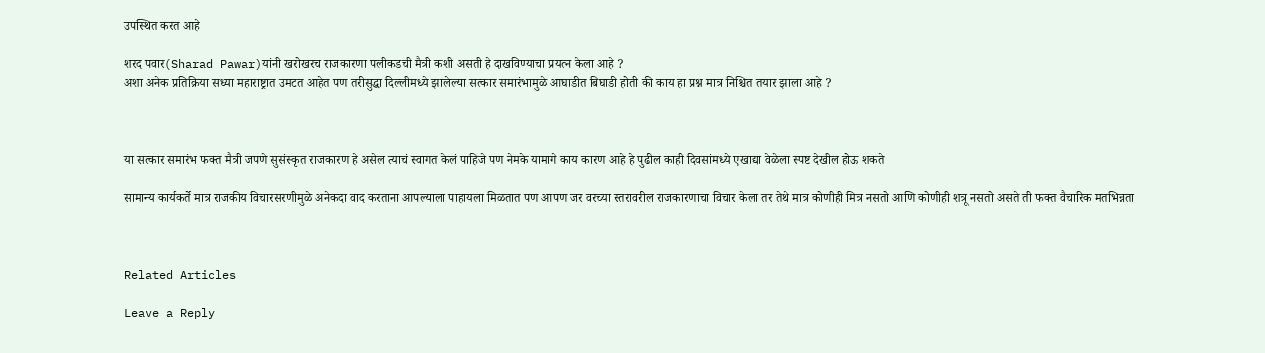उपस्थित करत आहे

शरद पवार(Sharad Pawar)यांनी खरोखरच राजकारणा पलीकडची मैत्री कशी असती हे दाखविण्याचा प्रयत्न केला आहे ?
अशा अनेक प्रतिक्रिया सध्या महाराष्ट्रात उमटत आहेत पण तरीसुद्धा दिल्लीमध्ये झालेल्या सत्कार समारंभामुळे आघाडीत बिघाडी होती की काय हा प्रश्न मात्र निश्चित तयार झाला आहे ?



या सत्कार समारंभ फक्त मैत्री जपणे सुसंस्कृत राजकारण हे असेल त्याचं स्वागत केलं पाहिजे पण नेमके यामागे काय कारण आहे हे पुढील काही दिवसांमध्ये एखाद्या वेळेला स्पष्ट देखील होऊ शकते

सामान्य कार्यकर्ते मात्र राजकीय विचारसरणीमुळे अनेकदा वाद करताना आपल्याला पाहायला मिळतात पण आपण जर वरच्या स्तरावरील राजकारणाचा विचार केला तर तेथे मात्र कोणीही मित्र नसतो आणि कोणीही शत्रू नसतो असते ती फक्त वैचारिक मतभिन्नता



Related Articles

Leave a Reply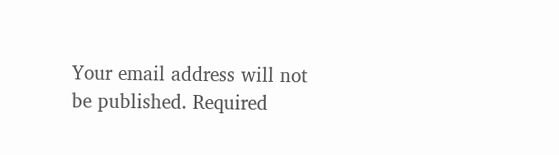Your email address will not be published. Required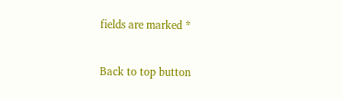fields are marked *

Back to top button